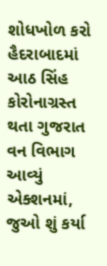શોધખોળ કરો
હૈદરાબાદમાં આઠ સિંહ કોરોનાગ્રસ્ત થતા ગુજરાત વન વિભાગ આવ્યું એક્શનમાં, જુઓ શું કર્યા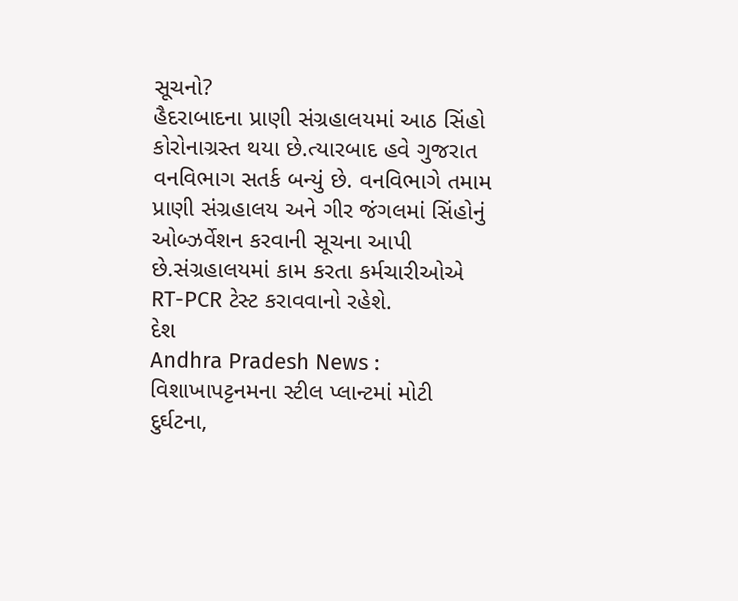સૂચનો?
હૈદરાબાદના પ્રાણી સંગ્રહાલયમાં આઠ સિંહો કોરોનાગ્રસ્ત થયા છે.ત્યારબાદ હવે ગુજરાત વનવિભાગ સતર્ક બન્યું છે. વનવિભાગે તમામ પ્રાણી સંગ્રહાલય અને ગીર જંગલમાં સિંહોનું ઓબ્ઝર્વેશન કરવાની સૂચના આપી છે.સંગ્રહાલયમાં કામ કરતા કર્મચારીઓએ RT-PCR ટેસ્ટ કરાવવાનો રહેશે.
દેશ
Andhra Pradesh News : વિશાખાપટ્ટનમના સ્ટીલ પ્લાન્ટમાં મોટી દુર્ઘટના,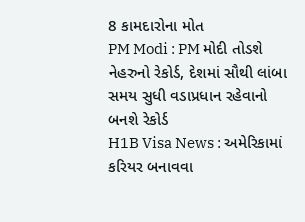8 કામદારોના મોત
PM Modi : PM મોદી તોડશે નેહરુનો રેકોર્ડ, દેશમાં સૌથી લાંબા સમય સુધી વડાપ્રધાન રહેવાનો બનશે રેકોર્ડ
H1B Visa News : અમેરિકામાં કરિયર બનાવવા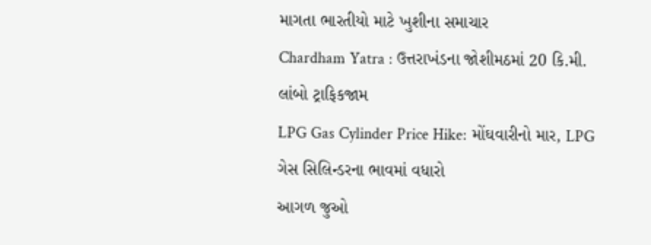માગતા ભારતીયો માટે ખુશીના સમાચાર
Chardham Yatra : ઉત્તરાખંડના જોશીમઠમાં 20 કિ.મી. લાંબો ટ્રાફિકજામ
LPG Gas Cylinder Price Hike: મોંઘવારીનો માર, LPG ગેસ સિલિન્ડરના ભાવમાં વધારો
આગળ જુઓ